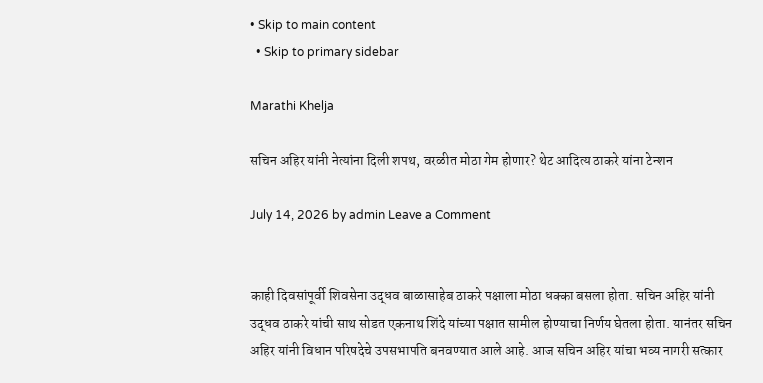• Skip to main content
  • Skip to primary sidebar

Marathi Khelja

सचिन अहिर यांनी नेत्यांना दिली शपथ, वरळीत मोठा गेम होणार? थेट आदित्य ठाकरे यांना टेन्शन

July 14, 2026 by admin Leave a Comment


काही दिवसांपूर्वी शिवसेना उद्धव बाळासाहेब ठाकरे पक्षाला मोठा धक्का बसला होता. सचिन अहिर यांनी उद्धव ठाकरे यांची साथ सोडत एकनाथ शिंदे यांच्या पक्षात सामील होण्याचा निर्णय घेतला होता. यानंतर सचिन अहिर यांनी विधान परिषदेचे उपसभापति बनवण्यात आले आहे. आज सचिन अहिर यांचा भव्य नागरी सत्कार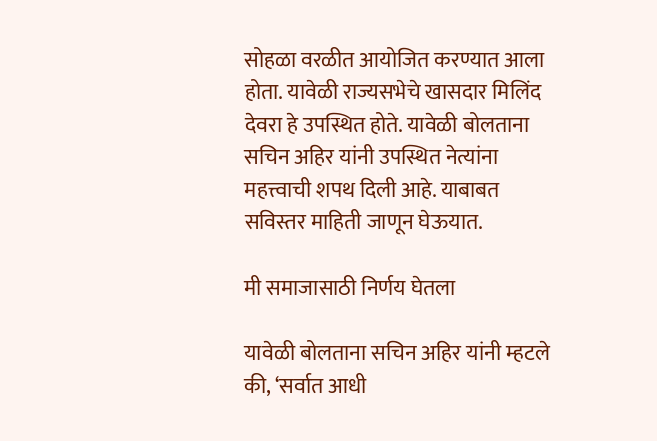सोहळा वरळीत आयोजित करण्यात आला होता. यावेळी राज्यसभेचे खासदार मिलिंद देवरा हे उपस्थित होते. यावेळी बोलताना सचिन अहिर यांनी उपस्थित नेत्यांना महत्त्वाची शपथ दिली आहे. याबाबत सविस्तर माहिती जाणून घेऊयात.

मी समाजासाठी निर्णय घेतला

यावेळी बोलताना सचिन अहिर यांनी म्हटले की, ‘सर्वात आधी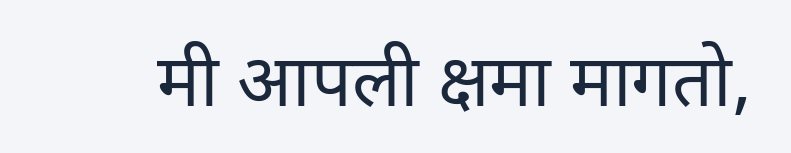मी आपली क्षमा मागतो,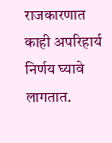राजकारणात काही अपरिहार्य निर्णय घ्यावे लागतात.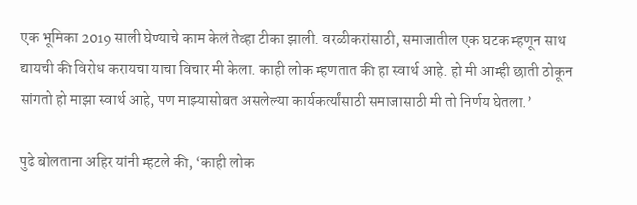एक भूमिका 2019 साली घेण्याचे काम केलं तेव्हा टीका झाली. वरळीकरांसाठी, समाजातील एक घटक म्हणून साथ द्यायची की विरोध करायचा याचा विचार मी केला. काही लोक म्हणतात की हा स्वार्थ आहे. हो मी आम्ही छाती ठोकून सांगतो हो माझा स्वार्थ आहे, पण माझ्यासोबत असलेल्या कार्यकर्त्यांसाठी समाजासाठी मी तो निर्णय घेतला.’

पुढे बोलताना अहिर यांनी म्हटले की, ‘काही लोक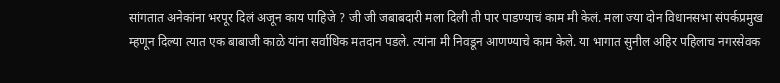सांगतात अनेकांना भरपूर दिलं अजून काय पाहिजे ? जी जी जबाबदारी मला दिली ती पार पाडण्याचं काम मी केलं. मला ज्या दोन विधानसभा संपर्कप्रमुख म्हणून दिल्या त्यात एक बाबाजी काळे यांना सर्वाधिक मतदान पडले. त्यांना मी निवडून आणण्याचे काम केले. या भागात सुनील अहिर पहिलाच नगरसेवक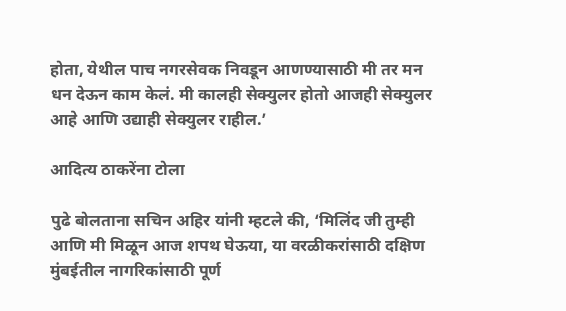होता, येथील पाच नगरसेवक निवडून आणण्यासाठी मी तर मन धन देऊन काम केलं. मी कालही सेक्युलर होतो आजही सेक्युलर आहे आणि उद्याही सेक्युलर राहील.’

आदित्य ठाकरेंना टोला

पुढे बोलताना सचिन अहिर यांनी म्हटले की, ‘मिलिंद जी तुम्ही आणि मी मिळून आज शपथ घेऊया, या वरळीकरांसाठी दक्षिण मुंबईतील नागरिकांसाठी पूर्ण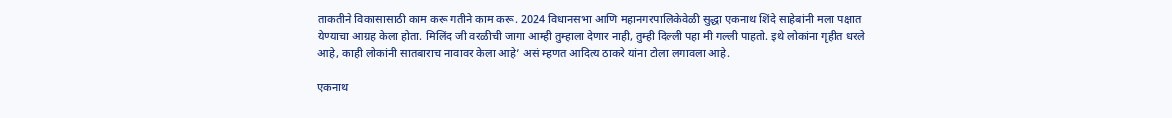ताकतीने विकासासाठी काम करू गतीने काम करू. 2024 विधानसभा आणि महानगरपालिकेवेळी सुद्धा एकनाथ शिंदे साहेबांनी मला पक्षात येण्याचा आग्रह केला होता. मिलिंद जी वरळीची जागा आम्ही तुम्हाला देणार नाही, तुम्ही दिल्ली पहा मी गल्ली पाहतो. इथे लोकांना गृहीत धरले आहे, काही लोकांनी सातबाराच नावावर केला आहे’ असं म्हणत आदित्य ठाकरे यांना टोला लगावला आहे.

एकनाथ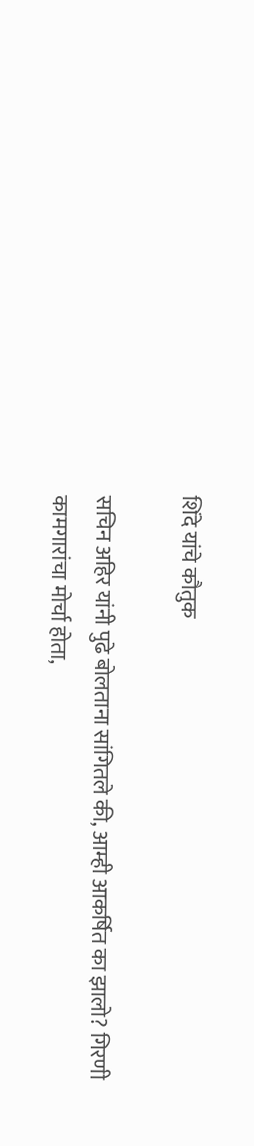शिंदे यांचे कौतुक

सचिन अहिर यांनी पुढे बोलताना सांगितले की, आम्ही आकर्षित का झालो? गिरणी कामगारांचा मोर्चा होता,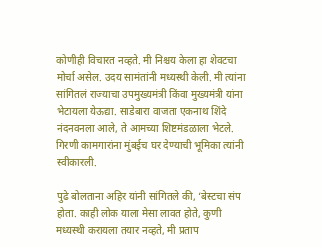कोणीही विचारत नव्हते. मी निश्चय केला हा शेवटचा मोर्चा असेल. उदय सामंतांनी मध्यस्थी केली. मी त्यांना सांगितलं राज्याचा उपमुख्यमंत्री किंवा मुख्यमंत्री यांना भेटायला येऊद्या. साडेबारा वाजता एकनाथ शिंदे नंदनवनला आले, ते आमच्या शिष्टमंडळाला भेटले. गिरणी कामगारांना मुंबईच घर देण्याची भूमिका त्यांनी स्वीकारली.

पुढे बोलताना अहिर यांनी सांगितले की, ‘बेस्टचा संप होता. काही लोक याला मेसा लावत होते, कुणी मध्यस्थी करायला तयार नव्हते, मी प्रताप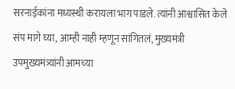सरनाईकांना मध्यस्थी करायला भाग पाडले. त्यांनी आश्वासित केले संप मागे घ्या, आम्ही नाही म्हणून सांगितलं, मुख्यमंत्री उपमुख्यमंत्र्यांनी आमच्या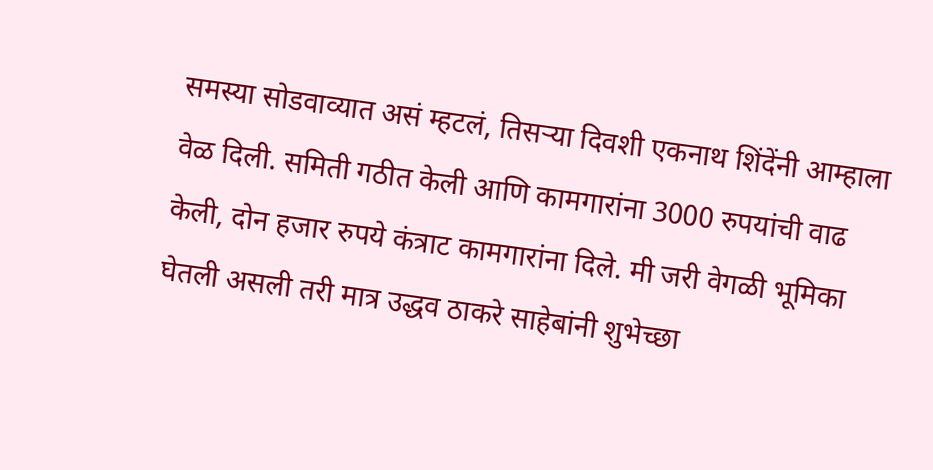समस्या सोडवाव्यात असं म्हटलं, तिसऱ्या दिवशी एकनाथ शिंदेंनी आम्हाला वेळ दिली. समिती गठीत केली आणि कामगारांना 3000 रुपयांची वाढ केली, दोन हजार रुपये कंत्राट कामगारांना दिले. मी जरी वेगळी भूमिका घेतली असली तरी मात्र उद्धव ठाकरे साहेबांनी शुभेच्छा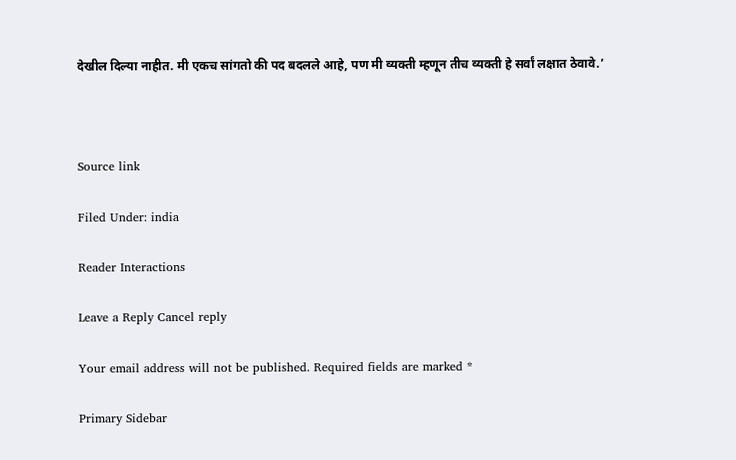देखील दिल्या नाहीत. मी एकच सांगतो की पद बदलले आहे, पण मी व्यक्ती म्हणून तीच व्यक्ती हे सर्वां लक्षात ठेवावे.’



Source link

Filed Under: india

Reader Interactions

Leave a Reply Cancel reply

Your email address will not be published. Required fields are marked *

Primary Sidebar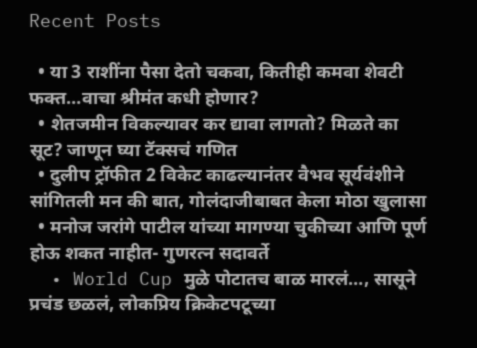Recent Posts

  • या 3 राशींना पैसा देतो चकवा, कितीही कमवा शेवटी फक्त…वाचा श्रीमंत कधी होणार?
  • शेतजमीन विकल्यावर कर द्यावा लागतो? मिळते का सूट? जाणून घ्या टॅक्सचं गणित
  • दुलीप ट्रॉफीत 2 विकेट काढल्यानंतर वैभव सूर्यवंशीने सांगितली मन की बात, गोलंदाजीबाबत केला मोठा खुलासा
  • मनोज जरांगे पाटील यांच्या मागण्या चुकीच्या आणि पूर्ण होऊ शकत नाहीत- गुणरत्न सदावर्ते
  • World Cup मुळे पोटातच बाळ मारलं…, सासूने प्रचंड छळलं, लोकप्रिय क्रिकेटपटूच्या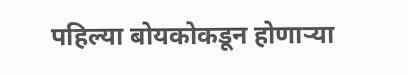पहिल्या बोयकोकडून होणाऱ्या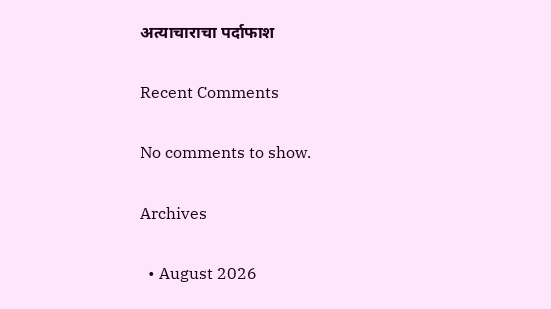अत्याचाराचा पर्दाफाश

Recent Comments

No comments to show.

Archives

  • August 2026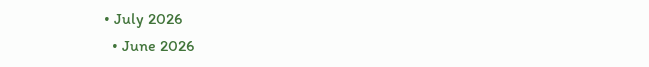• July 2026
  • June 2026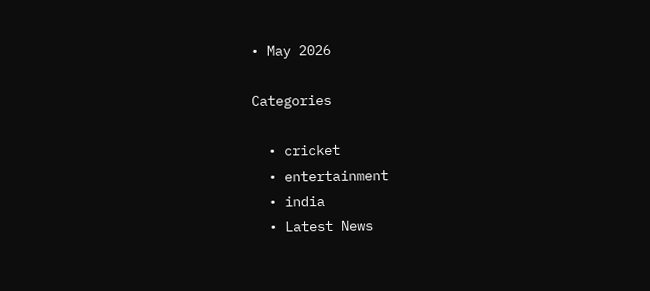• May 2026

Categories

  • cricket
  • entertainment
  • india
  • Latest News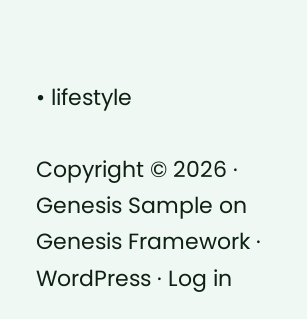• lifestyle

Copyright © 2026 · Genesis Sample on Genesis Framework · WordPress · Log in